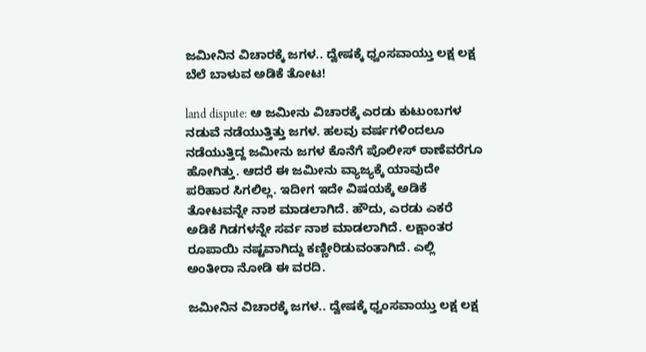ಜಮೀನಿನ ವಿಚಾರಕ್ಕೆ ಜಗಳ.. ದ್ವೇಷಕ್ಕೆ ಧ್ವಂಸವಾಯ್ತು ಲಕ್ಷ ಲಕ್ಷ ಬೆಲೆ ಬಾಳುವ ಅಡಿಕೆ ತೋಟ!

land dispute: ಆ ಜಮೀನು ವಿಚಾರಕ್ಕೆ ಎರಡು ಕುಟುಂಬಗಳ ನಡುವೆ ನಡೆಯುತ್ತಿತ್ತು ಜಗಳ. ಹಲವು ವರ್ಷಗಳಿಂದಲೂ ನಡೆಯುತ್ತಿದ್ದ ಜಮೀನು ಜಗಳ ಕೊನೆಗೆ ಪೊಲೀಸ್‌ ಠಾಣೆವರೆಗೂ ಹೋಗಿತ್ತು. ಆದರೆ ಈ ಜಮೀನು ವ್ಯಾಜ್ಯಕ್ಕೆ ಯಾವುದೇ ಪರಿಹಾರ ಸಿಗಲಿಲ್ಲ. ಇದೀಗ ಇದೇ ವಿಷಯಕ್ಕೆ ಅಡಿಕೆ ತೋಟವನ್ನೇ ನಾಶ ಮಾಡಲಾಗಿದೆ. ಹೌದು, ಎರಡು ಎಕರೆ ಅಡಿಕೆ ಗಿಡಗಳನ್ನೇ ಸರ್ವ ನಾಶ ಮಾಡಲಾಗಿದೆ. ಲಕ್ಷಾಂತರ ರೂಪಾಯಿ ನಷ್ಟವಾಗಿದ್ದು ಕಣ್ಣೀರಿಡುವಂತಾಗಿದೆ. ಎಲ್ಲಿ ಅಂತೀರಾ ನೋಡಿ ಈ ವರದಿ.

ಜಮೀನಿನ ವಿಚಾರಕ್ಕೆ ಜಗಳ.. ದ್ವೇಷಕ್ಕೆ ಧ್ವಂಸವಾಯ್ತು ಲಕ್ಷ ಲಕ್ಷ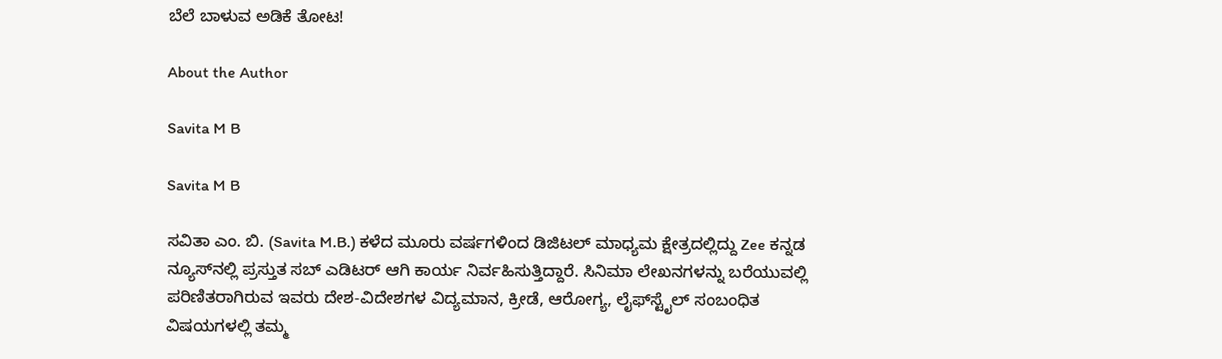ಬೆಲೆ ಬಾಳುವ ಅಡಿಕೆ ತೋಟ!

About the Author

Savita M B

Savita M B

ಸವಿತಾ ಎಂ. ಬಿ. (Savita M.B.) ಕಳೆದ ಮೂರು ವರ್ಷಗಳಿಂದ ಡಿಜಿಟಲ್ ಮಾಧ್ಯಮ ಕ್ಷೇತ್ರದಲ್ಲಿದ್ದು Zee ಕನ್ನಡ ನ್ಯೂಸ್‌ನಲ್ಲಿ ಪ್ರಸ್ತುತ ಸಬ್‌ ಎಡಿಟರ್‌ ಆಗಿ ಕಾರ್ಯ ನಿರ್ವಹಿಸುತ್ತಿದ್ದಾರೆ. ಸಿನಿಮಾ ಲೇಖನಗಳನ್ನು ಬರೆಯುವಲ್ಲಿ ಪರಿಣಿತರಾಗಿರುವ ಇವರು ದೇಶ-ವಿದೇಶಗಳ ವಿದ್ಯಮಾನ, ಕ್ರೀಡೆ, ಆರೋಗ್ಯ, ಲೈಫ್‌ಸ್ಟೈಲ್‌ ಸಂಬಂಧಿತ ವಿಷಯಗಳಲ್ಲಿ ತಮ್ಮ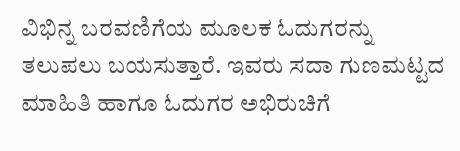ವಿಭಿನ್ನ ಬರವಣಿಗೆಯ ಮೂಲಕ ಓದುಗರನ್ನು ತಲುಪಲು ಬಯಸುತ್ತಾರೆ. ಇವರು ಸದಾ ಗುಣಮಟ್ಟದ ಮಾಹಿತಿ ಹಾಗೂ ಓದುಗರ ಅಭಿರುಚಿಗೆ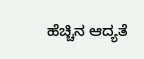ಹೆಚ್ಚಿನ ಆದ್ಯತೆ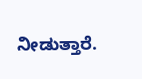ನೀಡುತ್ತಾರೆ.